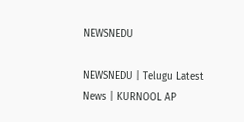NEWSNEDU

NEWSNEDU | Telugu Latest News | KURNOOL AP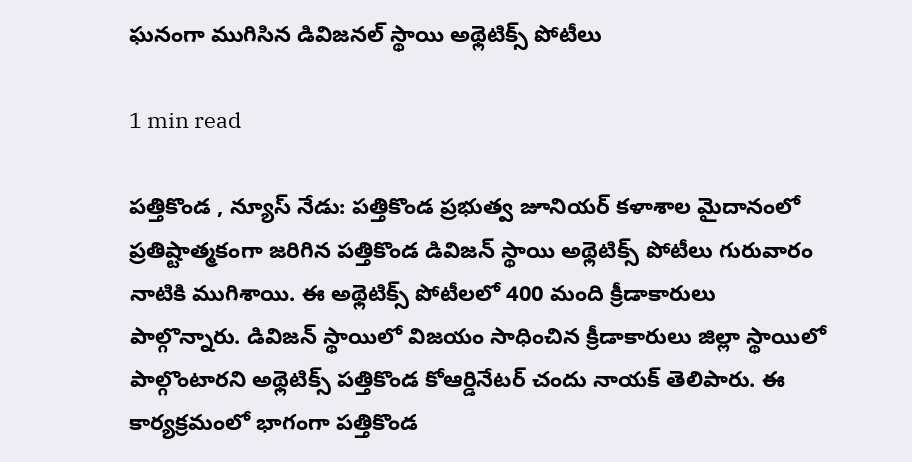ఘనంగా ముగిసిన డివిజనల్ స్థాయి అథ్లెటిక్స్ పోటీలు

1 min read

పత్తికొండ , న్యూస్ నేడు: పత్తికొండ ప్రభుత్వ జూనియర్ కళాశాల మైదానంలో ప్రతిష్టాత్మకంగా జరిగిన పత్తికొండ డివిజన్ స్థాయి అథ్లెటిక్స్ పోటీలు గురువారం నాటికి ముగిశాయి. ఈ అథ్లెటిక్స్ పోటీలలో 400 మంది క్రీడాకారులు  పాల్గొన్నారు. డివిజన్ స్థాయిలో విజయం సాధించిన క్రీడాకారులు జిల్లా స్థాయిలో పాల్గొంటారని అథ్లెటిక్స్ పత్తికొండ కోఆర్డినేటర్ చందు నాయక్ తెలిపారు. ఈ కార్యక్రమంలో భాగంగా పత్తికొండ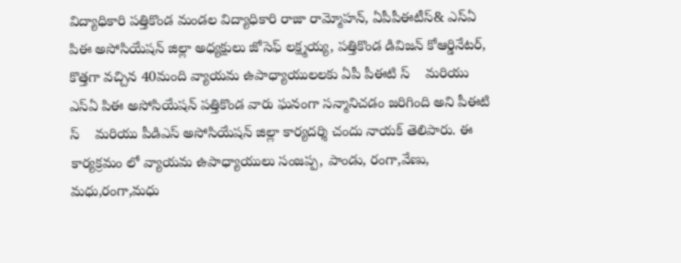విద్యాధికారి పత్తికొండ మండల విద్యాధికారి రాజా రామ్మోహన్, ఏపీపీఈటీస్& ఎస్ఏ పిఈ అసోసియేషన్ జిల్లా అధ్యక్షులు జోసెఫ్ లక్ష్మయ్య, పత్తికొండ డివిజన్ కోఆర్డినేటర్, కొత్తగా వచ్చిన 40మంది వ్యాయమ ఉపాధ్యాయులలకు ఏపీ పీఈటి స్    మరియు ఎస్ఏ పిఈ అసోసియేషన్ పత్తికొండ వారు ఘనంగా సన్మానిచడం జరిగింది అని పీఈటి స్    మరియు పీడిఎస్ అసోసియేషన్ జిల్లా కార్యదర్శి చందు నాయక్ తెలిపారు. ఈ కార్యక్రమం లో వ్యాయమ ఉపాధ్యాయులు సంజప్ప, పాండు, రంగా,వేణు, మధు,రంగా,మధు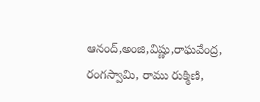ఆనంద్,అంజి,విష్ణు,రాఘవేంద్ర, రంగస్వామి, రాము రుక్మిణి,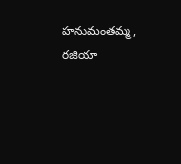హనుమంతమ్మ, రజియా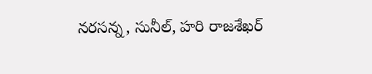నరసన్న, సునీల్, హరి రాజశేఖర్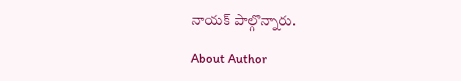నాయక్ పాల్గొన్నారు.

About Author